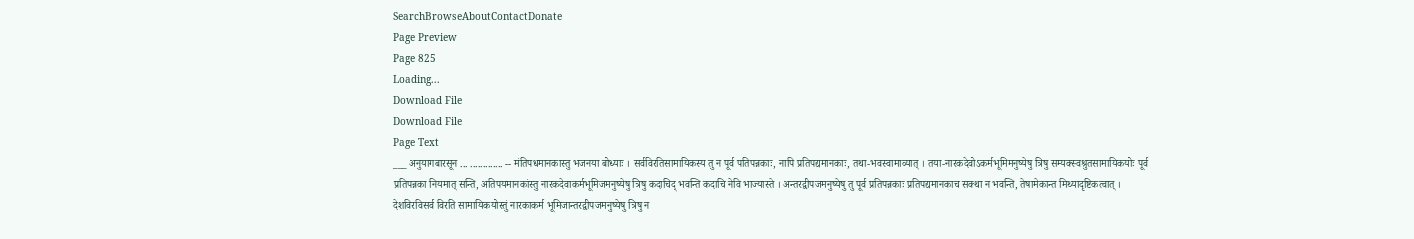SearchBrowseAboutContactDonate
Page Preview
Page 825
Loading...
Download File
Download File
Page Text
___ अनुयागबारसून ... ............. -- मंतिपधमानकास्तु भजनया बोध्याः । सर्वविरतिसामायिकस्य तु न पूर्व पतिपन्नकाः, नापि प्रतिपद्यमानकाः, तथा-भवस्वामाव्यात् । तया-नारकदेवोऽकर्मभूमिमनुष्येषु त्रिषु सम्यक्स्वश्रुतसामायिकयोः पूर्व प्रतिपन्नका नियमात् सन्ति, अतिपयमानकांस्तु नारकदेवाकर्मभूमिजमनुष्येषु त्रिषु कदाचिद् भवन्ति कदाचि नेवि भाज्यास्ते । अन्तरद्वीपजमनुष्येषु तु पूर्व प्रतिपन्नकाः प्रतिपद्यमानकाच सक्था न भवन्ति, तेषामेकान्त मिथ्यादृष्टिकत्वात् । देशविरविसर्व विरति सामायिकयोस्तुं नारकाकर्म भूमिजान्तरद्वीपजमनुष्येषु त्रिषु न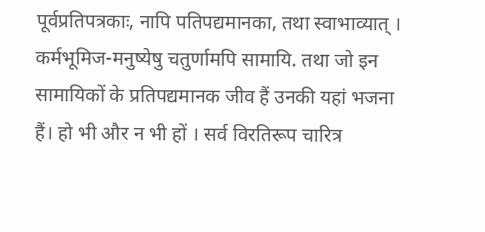पूर्वप्रतिपत्रकाः, नापि पतिपद्यमानका, तथा स्वाभाव्यात् । कर्मभूमिज-मनुष्येषु चतुर्णामपि सामायि. तथा जो इन सामायिकों के प्रतिपद्यमानक जीव हैं उनकी यहां भजना हैं। हो भी और न भी हों । सर्व विरतिरूप चारित्र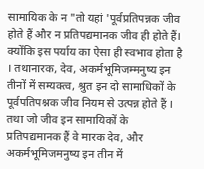सामायिक के न "तो यहां 'पूर्वप्रतिपन्नक जीव होते हैं और न प्रतिपद्यमानक जीव ही होते हैं। क्योंकि इस पर्याय का ऐसा ही स्वभाव होता है । तथानारक, देव, अकर्मभूमिजम्मनुष्य इन तीनों में सम्यक्त्व, श्रुत इन दो सामाधिकों के पूर्वपतिपश्नक जीव नियम से उत्पन्न होते हैं । तथा जो जीव इन सामायिकों के प्रतिपद्यमानक हैं वे मारक देव, और अकर्मभूमिजमनुष्य इन तीन में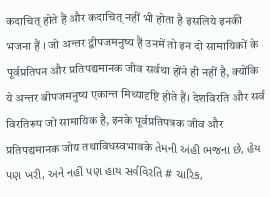कदाचित् होते हैं और कदाचित् नहीं भी होता है इसलिये इनकी भजना हैं । जो अन्तर द्वीपजमनुष्य हैं उनमें तो इन दो सामायिकों के पूर्वप्रतिपन और प्रतिपद्यमानक जीव सर्वथा होंने ही नहीं है, क्योंकि ये अन्तर बीपजमनुष्य एकान्त मिथ्यादृष्टि होते हैं। देशविरति और सर्व विरतिरूप जो सामायिक है, इनके पूर्वप्रतिपत्रक जीव और प्रतिपद्यमानक जोय तथाविधस्वभावके તેમની અંહી ભજના છે, હેય પણ ખરી, અને નહીં પણ હાય સર્વવિરતિ # ચારિક,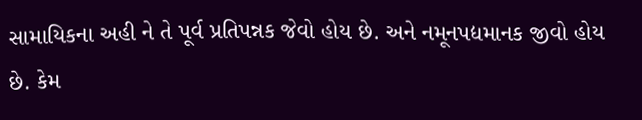સામાયિકના અહી ને તે પૂર્વ પ્રતિપન્નક જેવો હોય છે. અને નમૂનપદ્યમાનક જીવો હોય છે. કેમ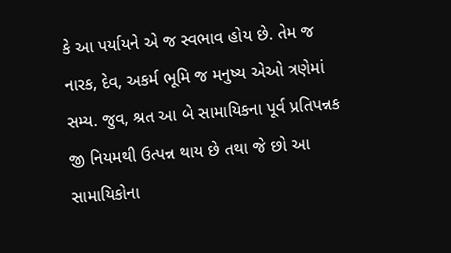કે આ પર્યાયને એ જ સ્વભાવ હોય છે. તેમ જ નારક, દેવ, અકર્મ ભૂમિ જ મનુષ્ય એઓ ત્રણેમાં સમ્ય. જુવ, શ્રત આ બે સામાયિકના પૂર્વ પ્રતિપન્નક જી નિયમથી ઉત્પન્ન થાય છે તથા જે છો આ સામાયિકોના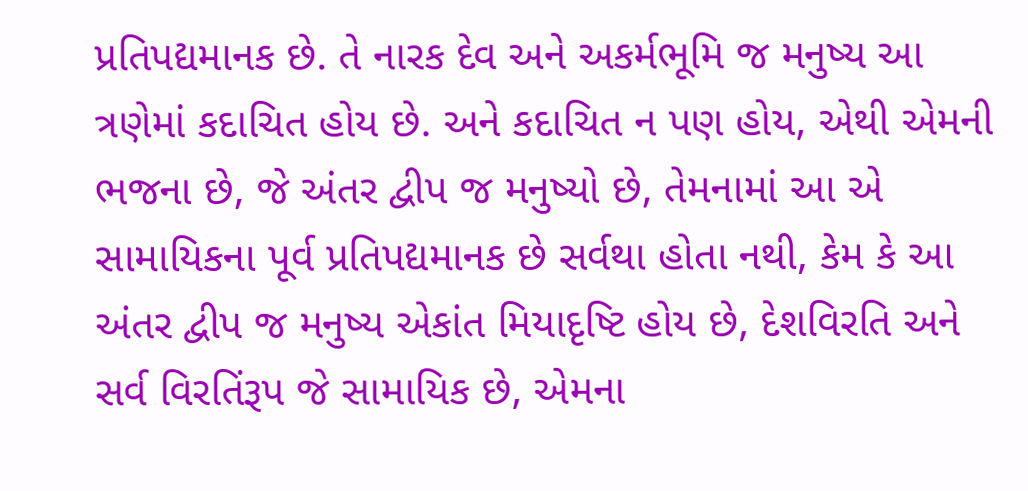પ્રતિપદ્યમાનક છે. તે નારક દેવ અને અકર્મભૂમિ જ મનુષ્ય આ ત્રણેમાં કદાચિત હોય છે. અને કદાચિત ન પણ હોય, એથી એમની ભજના છે, જે અંતર દ્વીપ જ મનુષ્યો છે, તેમનામાં આ એ સામાયિકના પૂર્વ પ્રતિપદ્યમાનક છે સર્વથા હોતા નથી, કેમ કે આ અંતર દ્વીપ જ મનુષ્ય એકાંત મિયાદૃષ્ટિ હોય છે, દેશવિરતિ અને સર્વ વિરતિંરૂપ જે સામાયિક છે, એમના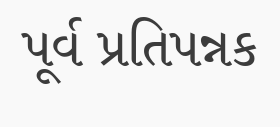પૂર્વ પ્રતિપન્નક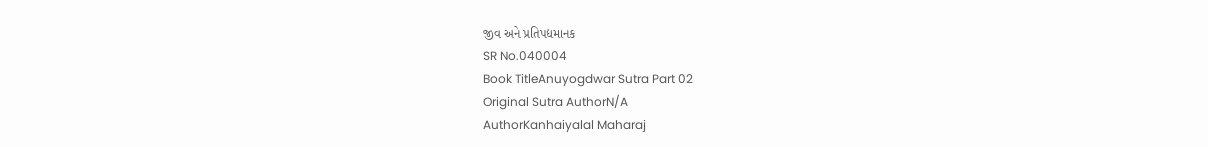જીવ અને પ્રતિપદ્યમાનક
SR No.040004
Book TitleAnuyogdwar Sutra Part 02
Original Sutra AuthorN/A
AuthorKanhaiyalal Maharaj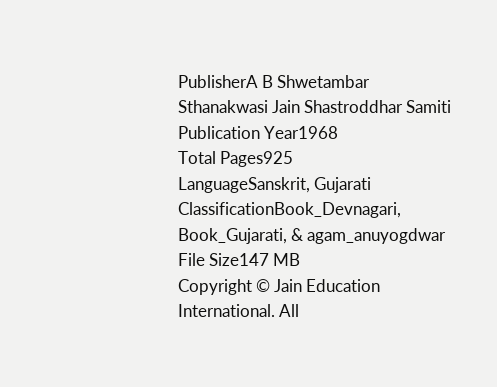PublisherA B Shwetambar Sthanakwasi Jain Shastroddhar Samiti
Publication Year1968
Total Pages925
LanguageSanskrit, Gujarati
ClassificationBook_Devnagari, Book_Gujarati, & agam_anuyogdwar
File Size147 MB
Copyright © Jain Education International. All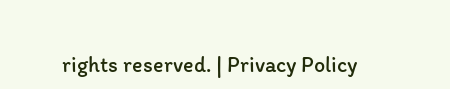rights reserved. | Privacy Policy